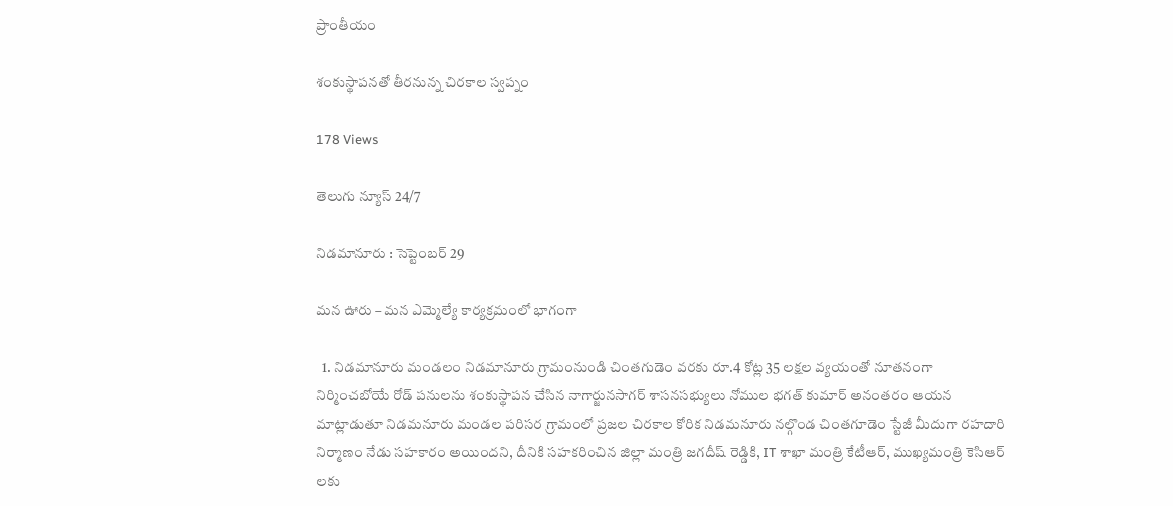ప్రాంతీయం

శంకుస్థాపనతో తీరనున్న చిరకాల స్వప్నం

178 Views

తెలుగు న్యూస్ 24/7

నిడమానూరు : సెప్టెంబర్ 29

మన ఊరు – మన ఎమ్మెల్యే కార్యక్రమంలో భాగంగా

  1. నిడమానూరు మండలం నిడమానూరు గ్రామంనుండి చింతగుడెం వరకు రూ.4 కోట్ల 35 లక్షల వ్యయంతో నూతనంగా నిర్మించబోయే రోడ్ పనులను శంకుస్థాపన చేసిన నాగార్జునసాగర్ శాసనసభ్యులు నోముల భగత్ కుమార్ అనంతరం ఆయన మాట్లాడుతూ నిడమనూరు మండల పరిసర గ్రామంలో ప్రజల చిరకాల కోరిక నిడమనూరు నల్గొండ చింతగూడెం స్టేజీ మీదుగా రహదారి నిర్మాణం నేడు సహకారం అయిందని, దీనికి సహకరించిన జిల్లా మంత్రి జగదీష్ రెడ్డికి, IT శాఖా మంత్రి కేటీఆర్, ముఖ్యమంత్రి కెసిఆర్ లకు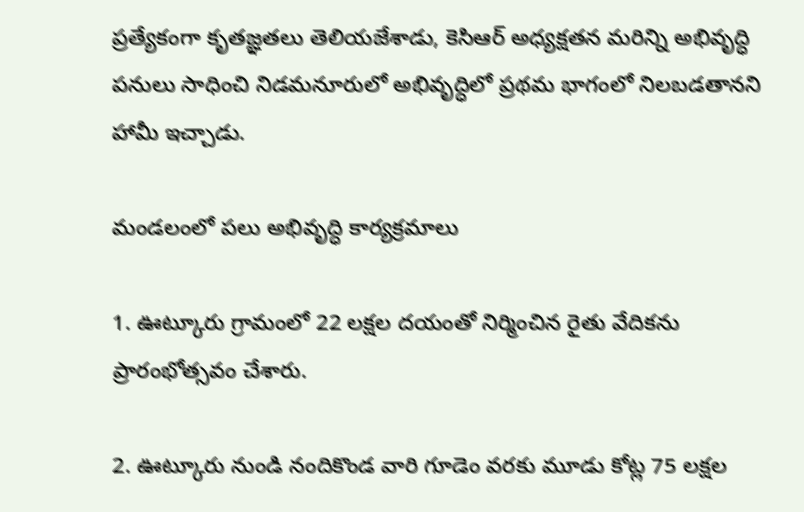ప్రత్యేకంగా కృతజ్ఞతలు తెలియజేశాడు, కెసిఆర్ అధ్యక్షతన మరిన్ని అభివృద్ధి పనులు సాధించి నిడమనూరులో అభివృద్ధిలో ప్రథమ భాగంలో నిలబడతానని హామీ ఇచ్చాడు.

మండలంలో పలు అభివృద్ధి కార్యక్రమాలు

1. ఊట్కూరు గ్రామంలో 22 లక్షల దయంతో నిర్మించిన రైతు వేదికను ప్రారంభోత్సవం చేశారు.

2. ఊట్కూరు నుండి నందికొండ వారి గూడెం వరకు మూడు కోట్ల 75 లక్షల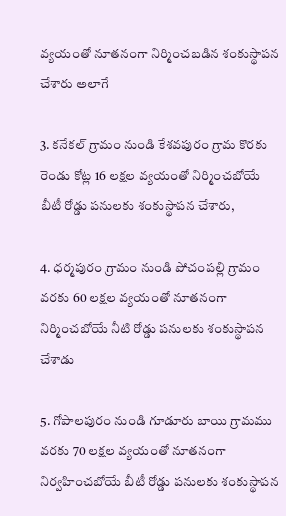వ్యయంతో నూతనంగా నిర్మించబడిన శంకుస్థాపన చేశారు అలాగే

3. కనేకల్ గ్రామం నుండి కేశవపురం గ్రామ కొరకు రెండు కోట్ల 16 లక్షల వ్యయంతో నిర్మించబోయే బీటీ రోడ్డు పనులకు శంకుస్థాపన చేశారు,

4. ధర్మపురం గ్రామం నుండి పోచంపల్లి గ్రామం వరకు 60 లక్షల వ్యయంతో నూతనంగా నిర్మించబోయే నీటి రోడ్డు పనులకు శంకుస్థాపన చేశాడు

5. గోపాలపురం నుండి గూడూరు బాయి గ్రామము వరకు 70 లక్షల వ్యయంతో నూతనంగా నిర్వహించబోయే బీటీ రోడ్డు పనులకు శంకుస్థాపన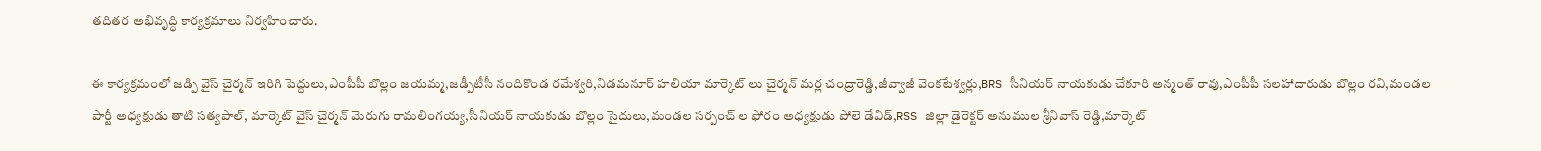తదితర అభివృద్ధి కార్యక్రమాలు నిర్వహించారు.

ఈ కార్యక్రమంలో జడ్పి వైస్ చైర్మన్ ఇరిగి పెద్దులు,ఎంపీపీ బొల్లం జయమ్మ,జడ్పీటీసీ నందికొండ రమేశ్వరి,నిడమనూర్ హలియా మార్కెట్ లు చైర్మన్ మర్ల చంద్రారెడ్డి,జీవ్వాజీ వెంకటేశ్వర్లు,BRS సీనియర్ నాయకుడు చేకూరి అన్మంత్ రావు,ఎంపీపీ సలహాదారుడు బొల్లం రవి,మండల పార్టీ అధ్యక్షుడు తాటి సత్యపాల్, మార్కెట్ వైస్ చైర్మన్ మెరుగు రామలింగయ్య,సీనియర్ నాయకుడు బొల్లం సైదులు,మండల సర్పంచ్ ల ఫోరం అధ్యక్షుడు పోలె డేవిడ్,RSS జిల్లా డైరెక్టర్ అనుముల శ్రీనివాస్ రెడ్డి,మార్కెట్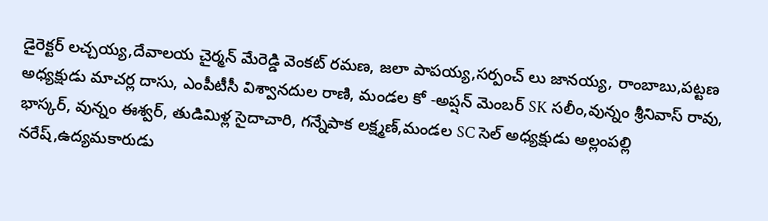డైరెక్టర్ లచ్చయ్య,దేవాలయ చైర్మన్ మేరెడ్డి వెంకట్ రమణ, జలా పాపయ్య,సర్పంచ్ లు జానయ్య, రాంబాబు,పట్టణ అధ్యక్షుడు మాచర్ల దాసు, ఎంపీటీసీ విశ్వానదుల రాణి, మండల కో -అప్షన్ మెంబర్ SK సలీం,వున్నం శ్రీనివాస్ రావు, భాస్కర్, వున్నం ఈశ్వర్, తుడిమిళ్ల సైదాచారి, గన్నేపాక లక్ష్మణ్,మండల SC సెల్ అధ్యక్షుడు అల్లంపల్లి నరేష్,ఉద్యమకారుడు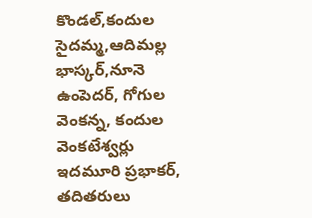కొండల్,కందుల సైదమ్మ,ఆదిమల్ల భాస్కర్,నూనె ఉంపెదర్, గోగుల వెంకన్న, కందుల వెంకటేశ్వర్లు ఇదమూరి ప్రభాకర్, తదితరులు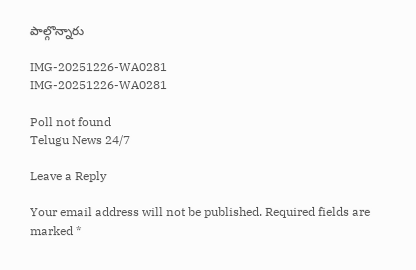పాల్గొన్నారు

IMG-20251226-WA0281
IMG-20251226-WA0281

Poll not found
Telugu News 24/7

Leave a Reply

Your email address will not be published. Required fields are marked *